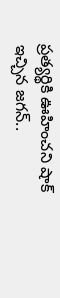ప్రత్యర్థికి ఊహించని షాక్ ఇచ్చిన జగన్..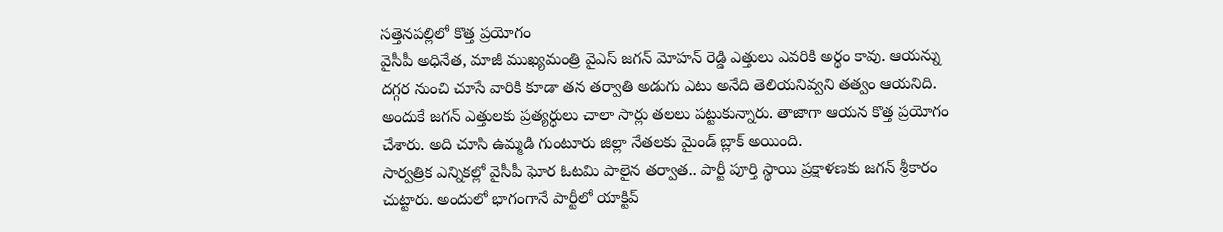సత్తెనపల్లిలో కొత్త ప్రయోగం
వైసీపీ అధినేత, మాజీ ముఖ్యమంత్రి వైఎస్ జగన్ మోహన్ రెడ్డి ఎత్తులు ఎవరికి అర్థం కావు. ఆయన్ను దగ్గర నుంచి చూసే వారికి కూడా తన తర్వాతి అడుగు ఎటు అనేది తెలియనివ్వని తత్వం ఆయనిది. అందుకే జగన్ ఎత్తులకు ప్రత్యర్ధులు చాలా సార్లు తలలు పట్టుకున్నారు. తాజాగా ఆయన కొత్త ప్రయోగం చేశారు. అది చూసి ఉమ్మడి గుంటూరు జిల్లా నేతలకు మైండ్ బ్లాక్ అయింది.
సార్వత్రిక ఎన్నికల్లో వైసీపీ ఘోర ఓటమి పాలైన తర్వాత.. పార్టీ పూర్తి స్థాయి ప్రక్షాళణకు జగన్ శ్రీకారం చుట్టారు. అందులో భాగంగానే పార్టీలో యాక్టివ్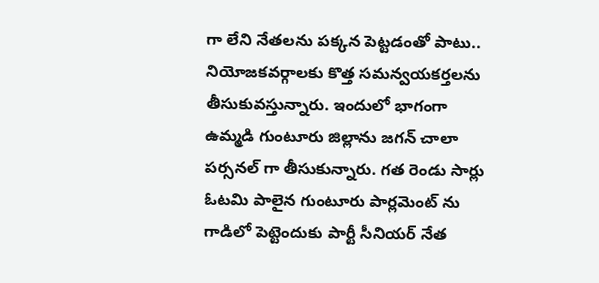గా లేని నేతలను పక్కన పెట్టడంతో పాటు.. నియోజకవర్గాలకు కొత్త సమన్వయకర్తలను తీసుకువస్తున్నారు. ఇందులో భాగంగా ఉమ్మడి గుంటూరు జిల్లాను జగన్ చాలా పర్సనల్ గా తీసుకున్నారు. గత రెండు సార్లు ఓటమి పాలైన గుంటూరు పార్లమెంట్ ను గాడిలో పెట్టెందుకు పార్టీ సీనియర్ నేత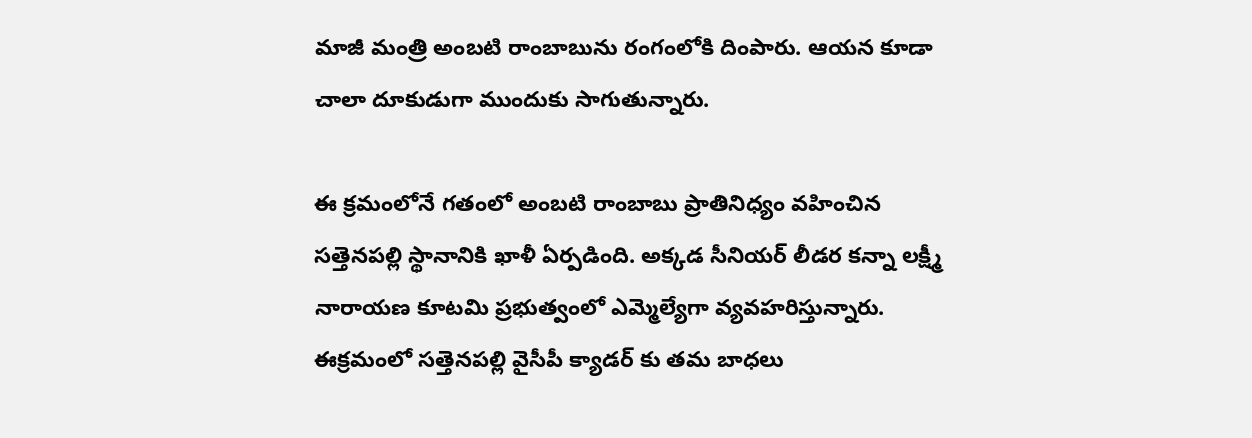మాజీ మంత్రి అంబటి రాంబాబును రంగంలోకి దింపారు. ఆయన కూడా చాలా దూకుడుగా ముందుకు సాగుతున్నారు.

ఈ క్రమంలోనే గతంలో అంబటి రాంబాబు ప్రాతినిధ్యం వహించిన సత్తెనపల్లి స్థానానికి ఖాళీ ఏర్పడింది. అక్కడ సీనియర్ లీడర కన్నా లక్ష్మీ నారాయణ కూటమి ప్రభుత్వంలో ఎమ్మెల్యేగా వ్యవహరిస్తున్నారు. ఈక్రమంలో సత్తెనపల్లి వైసీపీ క్యాడర్ కు తమ బాధలు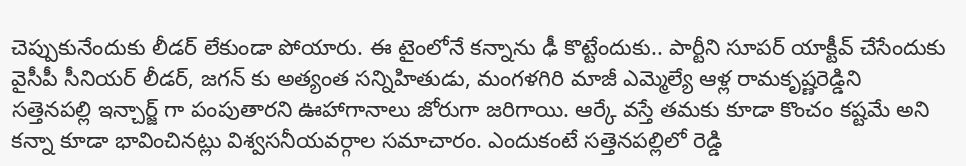చెప్పుకునేందుకు లీడర్ లేకుండా పోయారు. ఈ టైంలోనే కన్నాను ఢీ కొట్టేందుకు.. పార్టీని సూపర్ యాక్టీవ్ చేసేందుకు వైసీపీ సీనియర్ లీడర్, జగన్ కు అత్యంత సన్నిహితుడు, మంగళగిరి మాజీ ఎమ్మెల్యే ఆళ్ల రామకృష్ణరెడ్డిని సత్తెనపల్లి ఇన్చార్జ్ గా పంపుతారని ఊహాగానాలు జోరుగా జరిగాయి. ఆర్కే వస్తే తమకు కూడా కొంచం కష్టమే అని కన్నా కూడా భావించినట్లు విశ్వసనీయవర్గాల సమాచారం. ఎందుకంటే సత్తెనపల్లిలో రెడ్డి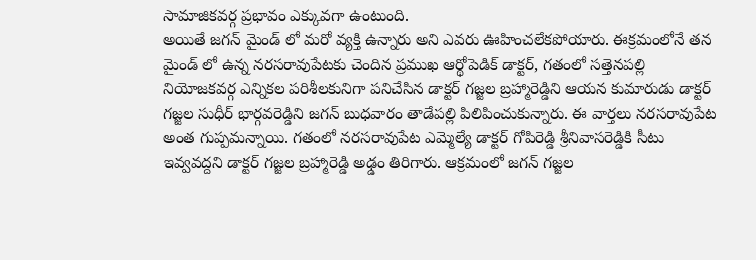సామాజికవర్గ ప్రభావం ఎక్కువగా ఉంటుంది.
అయితే జగన్ మైండ్ లో మరో వ్యక్తి ఉన్నారు అని ఎవరు ఊహించలేకపోయారు. ఈక్రమంలోనే తన మైండ్ లో ఉన్న నరసరావుపేటకు చెందిన ప్రముఖ ఆర్థోపెడిక్ డాక్టర్, గతంలో సత్తెనపల్లి నియోజకవర్గ ఎన్నికల పరిశీలకునిగా పనిచేసిన డాక్టర్ గజ్జల బ్రహ్మారెడ్డిని ఆయన కుమారుడు డాక్టర్ గజ్జల సుధీర్ భార్గవరెడ్డిని జగన్ బుధవారం తాడేపల్లి పిలిపించుకున్నారు. ఈ వార్తలు నరసరావుపేట అంత గుప్పమన్నాయి. గతంలో నరసరావుపేట ఎమ్మెల్యే డాక్టర్ గోపిరెడ్డి శ్రీనివాసరెడ్డికి సీటు ఇవ్వవద్దని డాక్టర్ గజ్జల బ్రహ్మారెడ్డి అఢ్డం తిరిగారు. ఆక్రమంలో జగన్ గజ్జల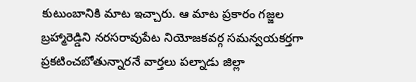కుటుంబానికి మాట ఇచ్చారు. ఆ మాట ప్రకారం గజ్జల బ్రహ్మారెడ్డిని నరసరావుపేట నియోజకవర్గ సమన్వయకర్తగా ప్రకటించబోతున్నారనే వార్తలు పల్నాడు జిల్లా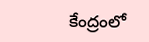కేంద్రంలో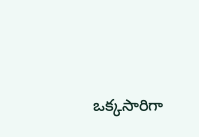ఒక్కసారిగా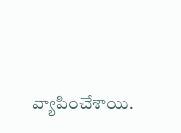వ్యాపించేశాయి.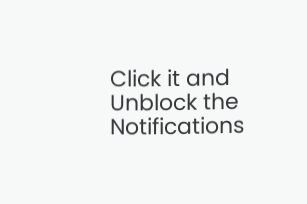Click it and Unblock the Notifications